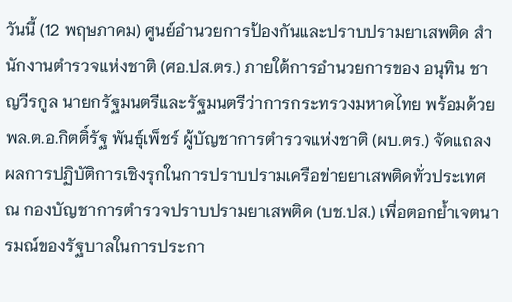วันนี้ (12 พฤษภาคม) ศูนย์อำนวยการป้องกันและปราบปรามยาเสพติด สำนักงานตำรวจแห่งชาติ (ศอ.ปส.ตร.) ภายใต้การอำนวยการของ อนุทิน ชาญวีรกูล นายกรัฐมนตรีและรัฐมนตรีว่าการกระทรวงมหาดไทย พร้อมด้วย พล.ต.อ.กิตติ์รัฐ พันธุ์เพ็ชร์ ผู้บัญชาการตำรวจแห่งชาติ (ผบ.ตร.) จัดแถลงผลการปฏิบัติการเชิงรุกในการปราบปรามเครือข่ายยาเสพติดทั่วประเทศ ณ กองบัญชาการตำรวจปราบปรามยาเสพติด (บช.ปส.) เพื่อตอกย้ำเจตนารมณ์ของรัฐบาลในการประกา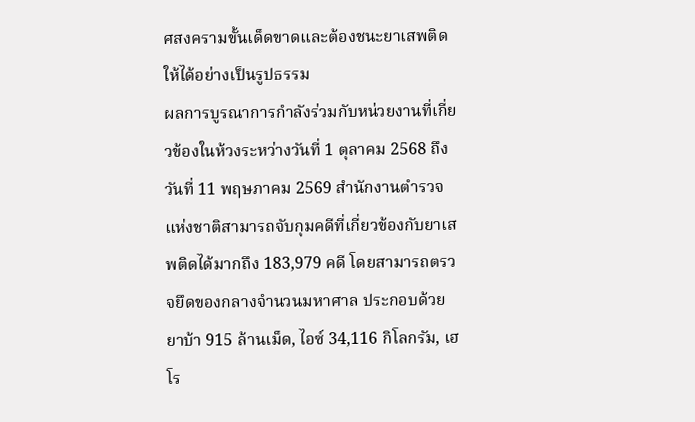ศสงครามขั้นเด็ดขาดและต้องชนะยาเสพติด ให้ได้อย่างเป็นรูปธรรม
ผลการบูรณาการกำลังร่วมกับหน่วยงานที่เกี่ยวข้องในห้วงระหว่างวันที่ 1 ตุลาคม 2568 ถึงวันที่ 11 พฤษภาคม 2569 สำนักงานตำรวจแห่งชาติสามารถจับกุมคดีที่เกี่ยวข้องกับยาเสพติดได้มากถึง 183,979 คดี โดยสามารถตรวจยึดของกลางจำนวนมหาศาล ประกอบด้วย ยาบ้า 915 ล้านเม็ด, ไอซ์ 34,116 กิโลกรัม, เฮโร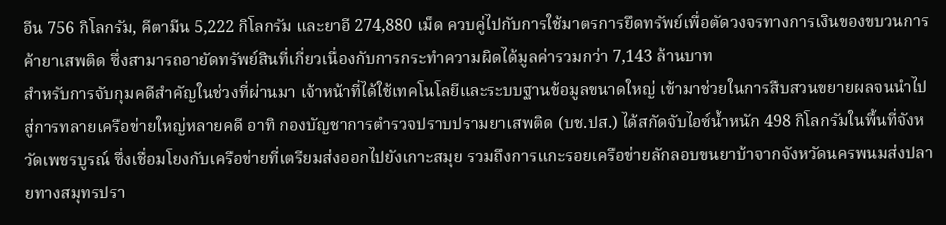อีน 756 กิโลกรัม, คีตามีน 5,222 กิโลกรัม และยาอี 274,880 เม็ด ควบคู่ไปกับการใช้มาตรการยึดทรัพย์เพื่อตัดวงจรทางการเงินของขบวนการค้ายาเสพติด ซึ่งสามารถอายัดทรัพย์สินที่เกี่ยวเนื่องกับการกระทำความผิดได้มูลค่ารวมกว่า 7,143 ล้านบาท
สำหรับการจับกุมคดีสำคัญในช่วงที่ผ่านมา เจ้าหน้าที่ได้ใช้เทคโนโลยีและระบบฐานข้อมูลขนาดใหญ่ เข้ามาช่วยในการสืบสวนขยายผลจนนำไปสู่การทลายเครือข่ายใหญ่หลายคดี อาทิ กองบัญชาการตำรวจปราบปรามยาเสพติด (บช.ปส.) ได้สกัดจับไอซ์น้ำหนัก 498 กิโลกรัมในพื้นที่จังหวัดเพชรบูรณ์ ซึ่งเชื่อมโยงกับเครือข่ายที่เตรียมส่งออกไปยังเกาะสมุย รวมถึงการแกะรอยเครือข่ายลักลอบขนยาบ้าจากจังหวัดนครพนมส่งปลายทางสมุทรปรา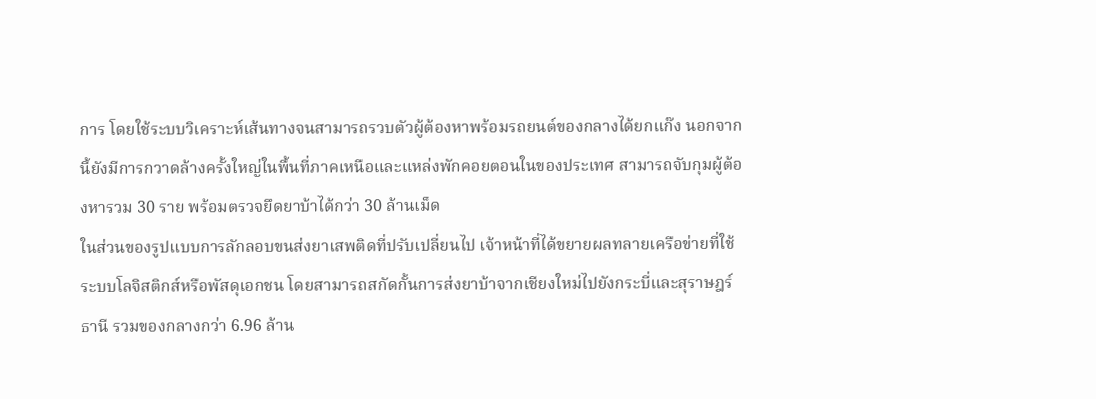การ โดยใช้ระบบวิเคราะห์เส้นทางจนสามารถรวบตัวผู้ต้องหาพร้อมรถยนต์ของกลางได้ยกแก๊ง นอกจากนี้ยังมีการกวาดล้างครั้งใหญ่ในพื้นที่ภาคเหนือและแหล่งพักคอยตอนในของประเทศ สามารถจับกุมผู้ต้องหารวม 30 ราย พร้อมตรวจยึดยาบ้าได้กว่า 30 ล้านเม็ด
ในส่วนของรูปแบบการลักลอบขนส่งยาเสพติดที่ปรับเปลี่ยนไป เจ้าหน้าที่ได้ขยายผลทลายเครือข่ายที่ใช้ระบบโลจิสติกส์หรือพัสดุเอกชน โดยสามารถสกัดกั้นการส่งยาบ้าจากเชียงใหม่ไปยังกระบี่และสุราษฎร์ธานี รวมของกลางกว่า 6.96 ล้าน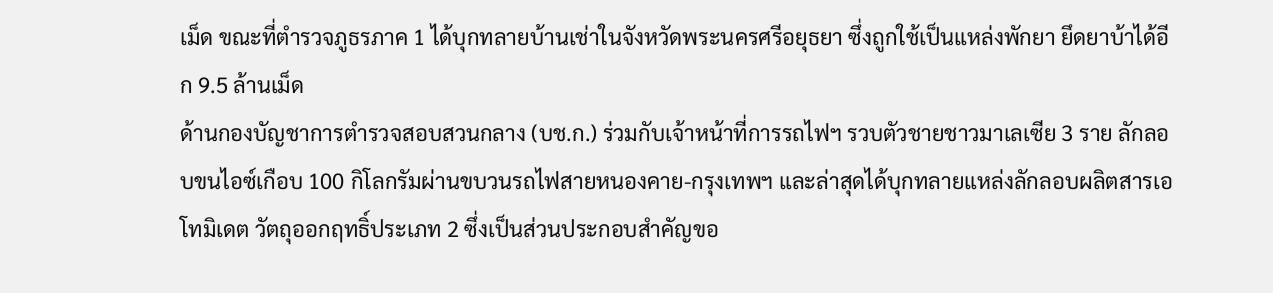เม็ด ขณะที่ตำรวจภูธรภาค 1 ได้บุกทลายบ้านเช่าในจังหวัดพระนครศรีอยุธยา ซึ่งถูกใช้เป็นแหล่งพักยา ยึดยาบ้าได้อีก 9.5 ล้านเม็ด
ด้านกองบัญชาการตำรวจสอบสวนกลาง (บช.ก.) ร่วมกับเจ้าหน้าที่การรถไฟฯ รวบตัวชายชาวมาเลเซีย 3 ราย ลักลอบขนไอซ์เกือบ 100 กิโลกรัมผ่านขบวนรถไฟสายหนองคาย-กรุงเทพฯ และล่าสุดได้บุกทลายแหล่งลักลอบผลิตสารเอโทมิเดต วัตถุออกฤทธิ์ประเภท 2 ซึ่งเป็นส่วนประกอบสำคัญขอ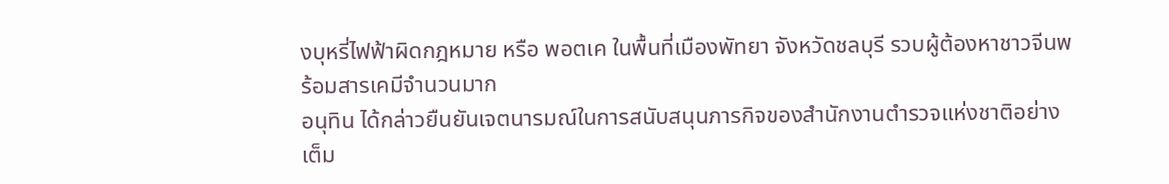งบุหรี่ไฟฟ้าผิดกฎหมาย หรือ พอตเค ในพื้นที่เมืองพัทยา จังหวัดชลบุรี รวบผู้ต้องหาชาวจีนพร้อมสารเคมีจำนวนมาก
อนุทิน ได้กล่าวยืนยันเจตนารมณ์ในการสนับสนุนภารกิจของสำนักงานตำรวจแห่งชาติอย่างเต็ม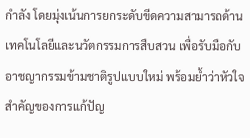กำลัง โดยมุ่งเน้นการยกระดับขีดความสามารถด้านเทคโนโลยีและนวัตกรรมการสืบสวน เพื่อรับมือกับอาชญากรรมข้ามชาติรูปแบบใหม่ พร้อมย้ำว่าหัวใจสำคัญของการแก้ปัญ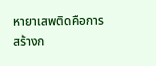หายาเสพติดคือการสร้างก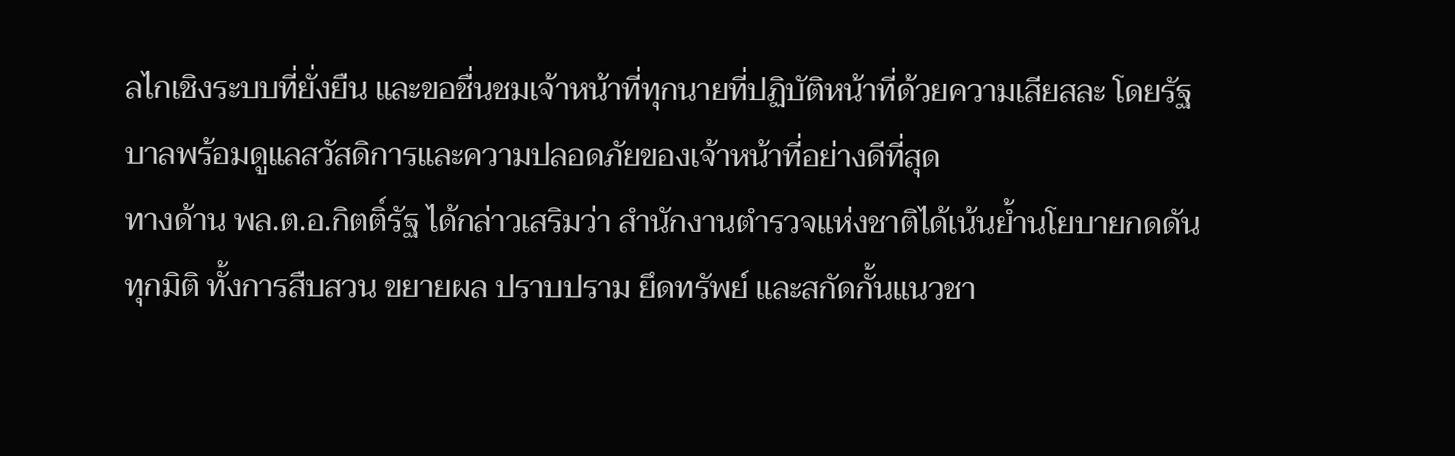ลไกเชิงระบบที่ยั่งยืน และขอชื่นชมเจ้าหน้าที่ทุกนายที่ปฏิบัติหน้าที่ด้วยความเสียสละ โดยรัฐบาลพร้อมดูแลสวัสดิการและความปลอดภัยของเจ้าหน้าที่อย่างดีที่สุด
ทางด้าน พล.ต.อ.กิตติ์รัฐ ได้กล่าวเสริมว่า สำนักงานตำรวจแห่งชาติได้เน้นย้ำนโยบายกดดันทุกมิติ ทั้งการสืบสวน ขยายผล ปราบปราม ยึดทรัพย์ และสกัดกั้นแนวชา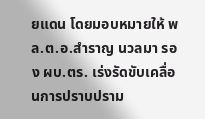ยแดน โดยมอบหมายให้ พล.ต.อ.สำราญ นวลมา รอง ผบ.ตร. เร่งรัดขับเคลื่อนการปราบปราม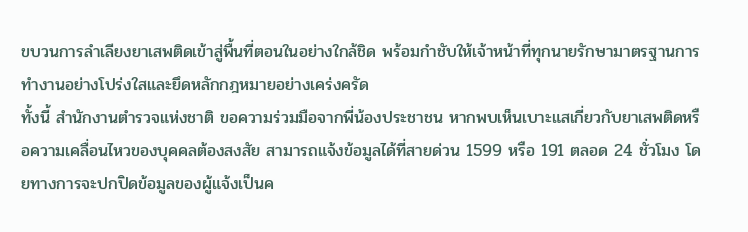ขบวนการลำเลียงยาเสพติดเข้าสู่พื้นที่ตอนในอย่างใกล้ชิด พร้อมกำชับให้เจ้าหน้าที่ทุกนายรักษามาตรฐานการทำงานอย่างโปร่งใสและยึดหลักกฎหมายอย่างเคร่งครัด
ทั้งนี้ สำนักงานตำรวจแห่งชาติ ขอความร่วมมือจากพี่น้องประชาชน หากพบเห็นเบาะแสเกี่ยวกับยาเสพติดหรือความเคลื่อนไหวของบุคคลต้องสงสัย สามารถแจ้งข้อมูลได้ที่สายด่วน 1599 หรือ 191 ตลอด 24 ชั่วโมง โดยทางการจะปกปิดข้อมูลของผู้แจ้งเป็นค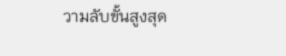วามลับขั้นสูงสุด